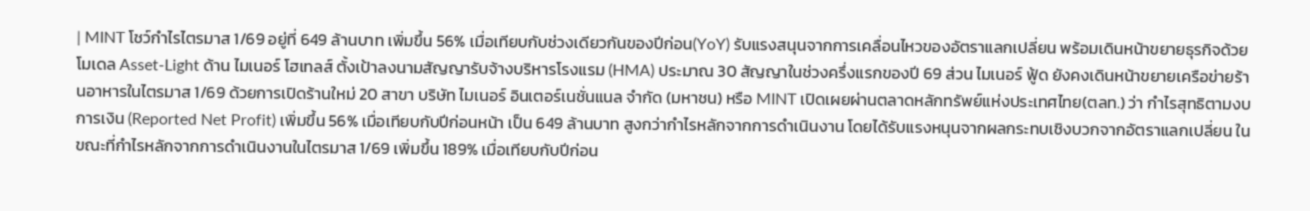| MINT โชว์กําไรไตรมาส 1/69 อยู่ที่ 649 ล้านบาท เพิ่มขึ้น 56% เมื่อเทียบกับช่วงเดียวกันของปีก่อน(YoY) รับแรงสนุนจากการเคลื่อนไหวของอัตราแลกเปลี่ยน พร้อมเดินหน้าขยายธุรกิจด้วยโมเดล Asset-Light ด้าน ไมเนอร์ โฮเทลส์ ตั้งเป้าลงนามสัญญารับจ้างบริหารโรงแรม (HMA) ประมาณ 30 สัญญาในช่วงครึ่งแรกของปี 69 ส่วน ไมเนอร์ ฟู้ด ยังคงเดินหน้าขยายเครือข่ายร้านอาหารในไตรมาส 1/69 ด้วยการเปิดร้านใหม่ 20 สาขา บริษัท ไมเนอร์ อินเตอร์เนชั่นแนล จำกัด (มหาชน) หรือ MINT เปิดเผยผ่านตลาดหลักทรัพย์แห่งประเทศไทย(ตลท.) ว่า กำไรสุทธิตามงบการเงิน (Reported Net Profit) เพิ่มขึ้น 56% เมื่อเทียบกับปีก่อนหน้า เป็น 649 ล้านบาท สูงกว่ากำไรหลักจากการดำเนินงาน โดยได้รับแรงหนุนจากผลกระทบเชิงบวกจากอัตราแลกเปลี่ยน ในขณะที่กำไรหลักจากการดำเนินงานในไตรมาส 1/69 เพิ่มขึ้น 189% เมื่อเทียบกับปีก่อน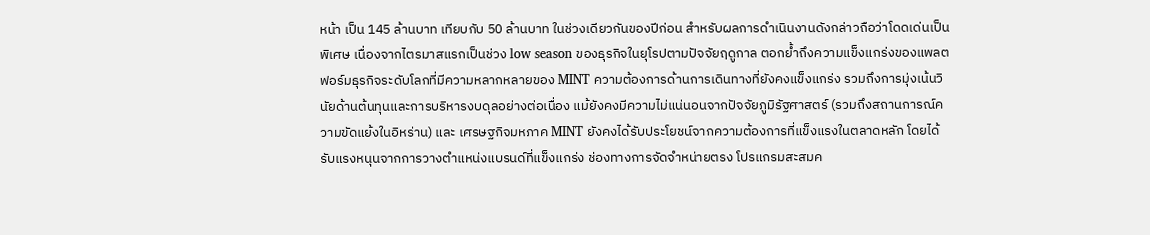หน้า เป็น 145 ล้านบาท เทียบกับ 50 ล้านบาท ในช่วงเดียวกันของปีก่อน สำหรับผลการดำเนินงานดังกล่าวถือว่าโดดเด่นเป็นพิเศษ เนื่องจากไตรมาสแรกเป็นช่วง low season ของธุรกิจในยุโรปตามปัจจัยฤดูกาล ตอกย้ำถึงความแข็งแกร่งของแพลตฟอร์มธุรกิจระดับโลกที่มีความหลากหลายของ MINT ความต้องการด้านการเดินทางที่ยังคงแข็งแกร่ง รวมถึงการมุ่งเน้นวินัยด้านต้นทุนและการบริหารงบดุลอย่างต่อเนื่อง แม้ยังคงมีความไม่แน่นอนจากปัจจัยภูมิรัฐศาสตร์ (รวมถึงสถานการณ์ความขัดแย้งในอิหร่าน) และ เศรษฐกิจมหภาค MINT ยังคงได้รับประโยชน์จากความต้องการที่แข็งแรงในตลาดหลัก โดยได้รับแรงหนุนจากการวางตำแหน่งแบรนด์ที่แข็งแกร่ง ช่องทางการจัดจำหน่ายตรง โปรแกรมสะสมค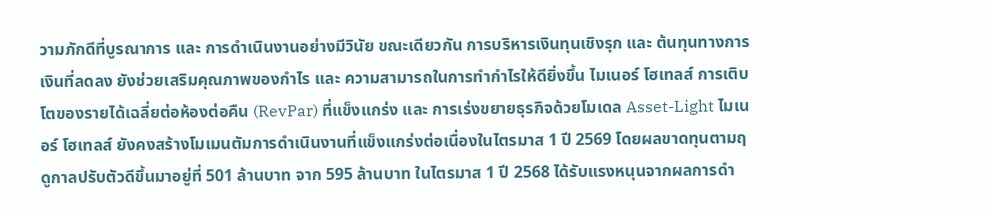วามภักดีที่บูรณาการ และ การดำเนินงานอย่างมีวินัย ขณะเดียวกัน การบริหารเงินทุนเชิงรุก และ ต้นทุนทางการเงินที่ลดลง ยังช่วยเสริมคุณภาพของกำไร และ ความสามารถในการทำกำไรให้ดียิ่งขึ้น ไมเนอร์ โฮเทลส์ การเติบโตของรายได้เฉลี่ยต่อห้องต่อคืน (RevPar) ที่แข็งแกร่ง และ การเร่งขยายธุรกิจด้วยโมเดล Asset-Light ไมเนอร์ โฮเทลส์ ยังคงสร้างโมเมนตัมการดำเนินงานที่แข็งแกร่งต่อเนื่องในไตรมาส 1 ปี 2569 โดยผลขาดทุนตามฤดูกาลปรับตัวดีขึ้นมาอยู่ที่ 501 ล้านบาท จาก 595 ล้านบาท ในไตรมาส 1 ปี 2568 ได้รับแรงหนุนจากผลการดำ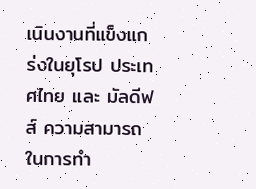เนินงานที่แข็งแกร่งในยุโรป ประเทศไทย และ มัลดีฟส์ ความสามารถในการทำ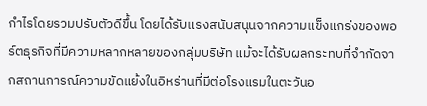กำไรโดยรวมปรับตัวดีขึ้น โดยได้รับแรงสนับสนุนจากความแข็งแกร่งของพอร์ตธุรกิจที่มีความหลากหลายของกลุ่มบริษัท แม้จะได้รับผลกระทบที่จำกัดจากสถานการณ์ความขัดแย้งในอิหร่านที่มีต่อโรงแรมในตะวันอ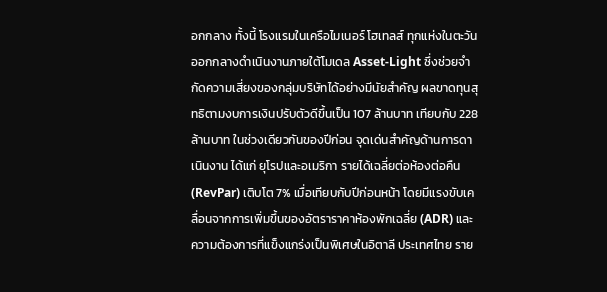อกกลาง ทั้งนี้ โรงแรมในเครือไมเนอร์ โฮเทลส์ ทุกแห่งในตะวันออกกลางดำเนินงานภายใต้โมเดล Asset-Light ซึ่งช่วยจำกัดความเสี่ยงของกลุ่มบริษัทได้อย่างมีนัยสำคัญ ผลขาดทุนสุทธิตามงบการเงินปรับตัวดีขึ้นเป็น 107 ล้านบาท เทียบกับ 228 ล้านบาท ในช่วงเดียวกันของปีก่อน จุดเด่นสำคัญด้านการดาเนินงาน ได้แก่ ยุโรปและอเมริกา รายได้เฉลี่ยต่อห้องต่อคืน (RevPar) เติบโต 7% เมื่อเทียบกับปีก่อนหน้า โดยมีแรงขับเคลื่อนจากการเพิ่มขึ้นของอัตราราคาห้องพักเฉลี่ย (ADR) และ ความต้องการที่แข็งแกร่งเป็นพิเศษในอิตาลี ประเทศไทย ราย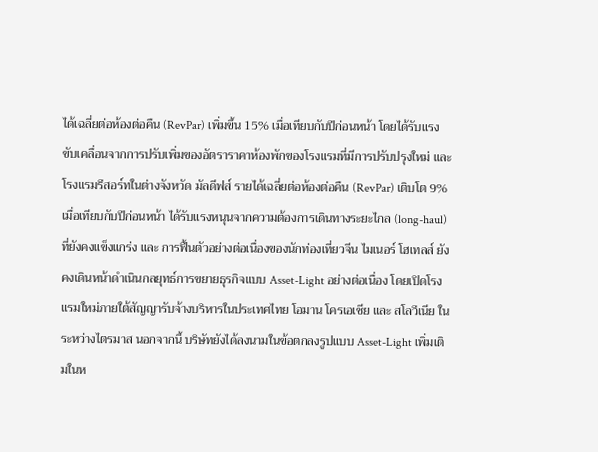ได้เฉลี่ยต่อห้องต่อคืน (RevPar) เพิ่มขึ้น 15% เมื่อเทียบกับปีก่อนหน้า โดยได้รับแรงขับเคลื่อนจากการปรับเพิ่มของอัตราราคาห้องพักของโรงแรมที่มีการปรับปรุงใหม่ และ โรงแรมรีสอร์ทในต่างจังหวัด มัลดีฟส์ รายได้เฉลี่ยต่อห้องต่อคืน (RevPar) เติบโต 9% เมื่อเทียบกับปีก่อนหน้า ได้รับแรงหนุนจากความต้องการเดินทางระยะไกล (long-haul) ที่ยังคงแข็งแกร่ง และ การฟื้นตัวอย่างต่อเนื่องของนักท่องเที่ยวจีน ไมเนอร์ โฮเทลส์ ยังคงเดินหน้าดำเนินกลยุทธ์การขยายธุรกิจแบบ Asset-Light อย่างต่อเนื่อง โดยเปิดโรงแรมใหม่ภายใต้สัญญารับจ้างบริหารในประเทศไทย โอมาน โครเอเชีย และ สโลวีเนีย ในระหว่างไตรมาส นอกจากนี้ บริษัทยังได้ลงนามในข้อตกลงรูปแบบ Asset-Light เพิ่มเติมในห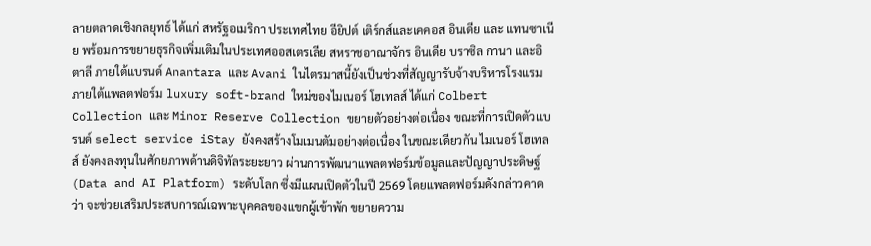ลายตลาดเชิงกลยุทธ์ ได้แก่ สหรัฐอเมริกา ประเทศไทย อียิปต์ เติร์กส์และเคคอส อินเดีย และ แทนซาเนีย พร้อมการขยายธุรกิจเพิ่มเติมในประเทศออสเตรเลีย สหราชอาณาจักร อินเดีย บราซิล กานา และอิตาลี ภายใต้แบรนด์ Anantara และ Avani ในไตรมาสนี้ยังเป็นช่วงที่สัญญารับจ้างบริหารโรงแรมภายใต้แพลตฟอร์ม luxury soft-brand ใหม่ของไมเนอร์ โฮเทลส์ ได้แก่ Colbert Collection และ Minor Reserve Collection ขยายตัวอย่างต่อเนื่อง ขณะที่การเปิดตัวแบรนด์ select service iStay ยังคงสร้างโมเมนตัมอย่างต่อเนื่อง ในขณะเดียวกัน ไมเนอร์ โฮเทลส์ ยังคงลงทุนในศักยภาพด้านดิจิทัลระยะยาว ผ่านการพัฒนาแพลตฟอร์มข้อมูลและปัญญาประดิษฐ์ (Data and AI Platform) ระดับโลก ซึ่งมีแผนเปิดตัวในปี 2569 โดยแพลตฟอร์มดังกล่าวคาดว่า จะช่วยเสริมประสบการณ์เฉพาะบุคคลของแขกผู้เข้าพัก ขยายความ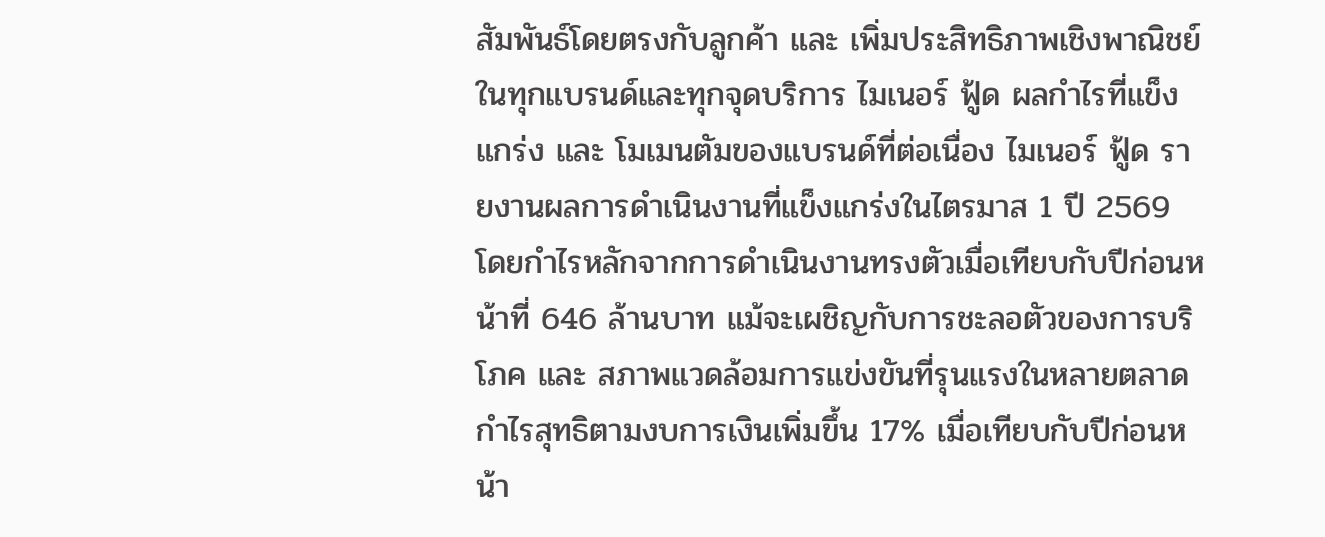สัมพันธ์โดยตรงกับลูกค้า และ เพิ่มประสิทธิภาพเชิงพาณิชย์ในทุกแบรนด์และทุกจุดบริการ ไมเนอร์ ฟู้ด ผลกำไรที่แข็งแกร่ง และ โมเมนตัมของแบรนด์ที่ต่อเนื่อง ไมเนอร์ ฟู้ด รายงานผลการดำเนินงานที่แข็งแกร่งในไตรมาส 1 ปี 2569 โดยกำไรหลักจากการดำเนินงานทรงตัวเมื่อเทียบกับปีก่อนหน้าที่ 646 ล้านบาท แม้จะเผชิญกับการชะลอตัวของการบริโภค และ สภาพแวดล้อมการแข่งขันที่รุนแรงในหลายตลาด กำไรสุทธิตามงบการเงินเพิ่มขึ้น 17% เมื่อเทียบกับปีก่อนหน้า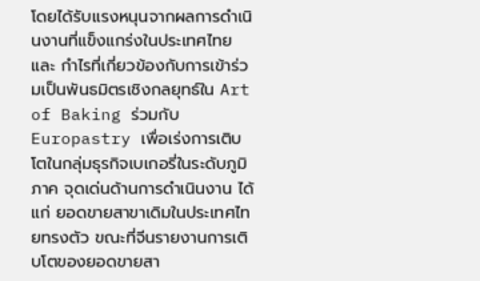โดยได้รับแรงหนุนจากผลการดำเนินงานที่แข็งแกร่งในประเทศไทย และ กำไรที่เกี่ยวข้องกับการเข้าร่วมเป็นพันธมิตรเชิงกลยุทธ์ใน Art of Baking ร่วมกับ Europastry เพื่อเร่งการเติบโตในกลุ่มธุรกิจเบเกอรี่ในระดับภูมิภาค จุดเด่นด้านการดำเนินงาน ได้แก่ ยอดขายสาขาเดิมในประเทศไทยทรงตัว ขณะที่จีนรายงานการเติบโตของยอดขายสา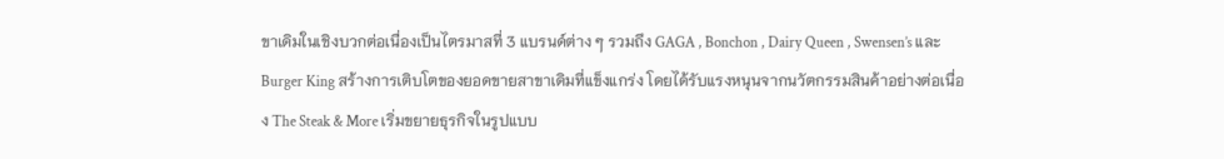ขาเดิมในเชิงบวกต่อเนื่องเป็นไตรมาสที่ 3 แบรนด์ต่าง ๆ รวมถึง GAGA , Bonchon , Dairy Queen , Swensen’s และ Burger King สร้างการเติบโตของยอดขายสาขาเดิมที่แข็งแกร่ง โดยได้รับแรงหนุนจากนวัตกรรมสินค้าอย่างต่อเนื่อง The Steak & More เริ่มขยายธุรกิจในรูปแบบ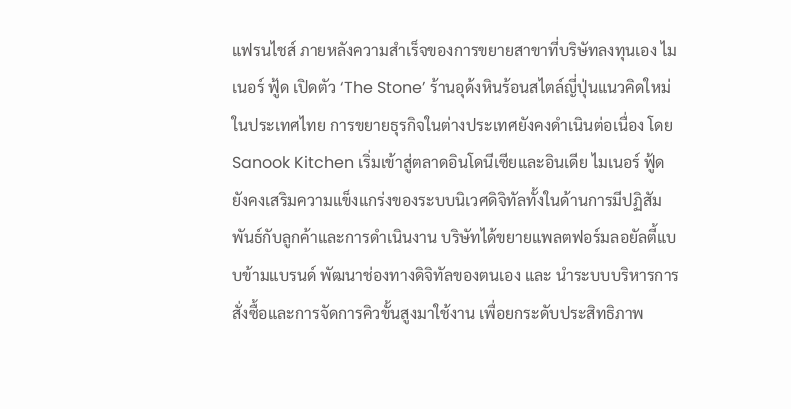แฟรนไชส์ ภายหลังความสำเร็จของการขยายสาขาที่บริษัทลงทุนเอง ไมเนอร์ ฟู้ด เปิดตัว ‘The Stone’ ร้านอุด้งหินร้อนสไตล์ญี่ปุ่นแนวคิดใหม่ในประเทศไทย การขยายธุรกิจในต่างประเทศยังคงดำเนินต่อเนื่อง โดย Sanook Kitchen เริ่มเข้าสู่ตลาดอินโดนีเซียและอินเดีย ไมเนอร์ ฟู้ด ยังคงเสริมความแข็งแกร่งของระบบนิเวศดิจิทัลทั้งในด้านการมีปฏิสัมพันธ์กับลูกค้าและการดำเนินงาน บริษัทได้ขยายแพลตฟอร์มลอยัลตี้แบบข้ามแบรนด์ พัฒนาช่องทางดิจิทัลของตนเอง และ นำระบบบริหารการสั่งซื้อและการจัดการคิวขั้นสูงมาใช้งาน เพื่อยกระดับประสิทธิภาพ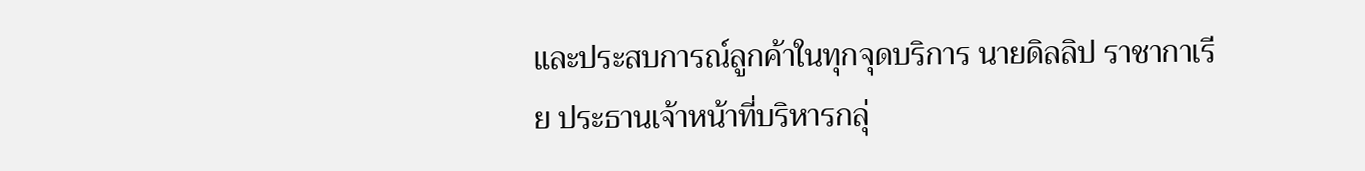และประสบการณ์ลูกค้าในทุกจุดบริการ นายดิลลิป ราชากาเรีย ประธานเจ้าหน้าที่บริหารกลุ่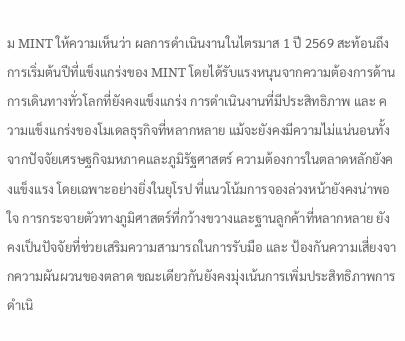ม MINT ให้ความเห็นว่า ผลการดำเนินงานในไตรมาส 1 ปี 2569 สะท้อนถึงการเริ่มต้นปีที่แข็งแกร่งของ MINT โดยได้รับแรงหนุนจากความต้องการด้านการเดินทางทั่วโลกที่ยังคงแข็งแกร่ง การดำเนินงานที่มีประสิทธิภาพ และ ความแข็งแกร่งของโมเดลธุรกิจที่หลากหลาย แม้จะยังคงมีความไม่แน่นอนทั้งจากปัจจัยเศรษฐกิจมหภาคและภูมิรัฐศาสตร์ ความต้องการในตลาดหลักยังคงแข็งแรง โดยเฉพาะอย่างยิ่งในยุโรป ที่แนวโน้มการจองล่วงหน้ายังคงน่าพอใจ การกระจายตัวทางภูมิศาสตร์ที่กว้างขวางและฐานลูกค้าที่หลากหลาย ยังคงเป็นปัจจัยที่ช่วยเสริมความสามารถในการรับมือ และ ป้องกันความเสี่ยงจากความผันผวนของตลาด ขณะเดียวกันยังคงมุ่งเน้นการเพิ่มประสิทธิภาพการดำเนิ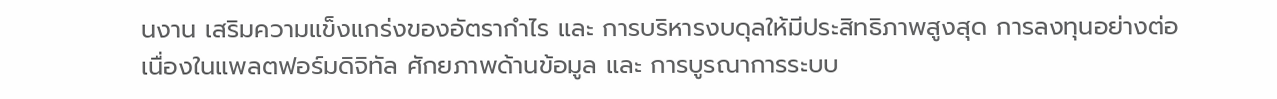นงาน เสริมความแข็งแกร่งของอัตรากำไร และ การบริหารงบดุลให้มีประสิทธิภาพสูงสุด การลงทุนอย่างต่อเนื่องในแพลตฟอร์มดิจิทัล ศักยภาพด้านข้อมูล และ การบูรณาการระบบ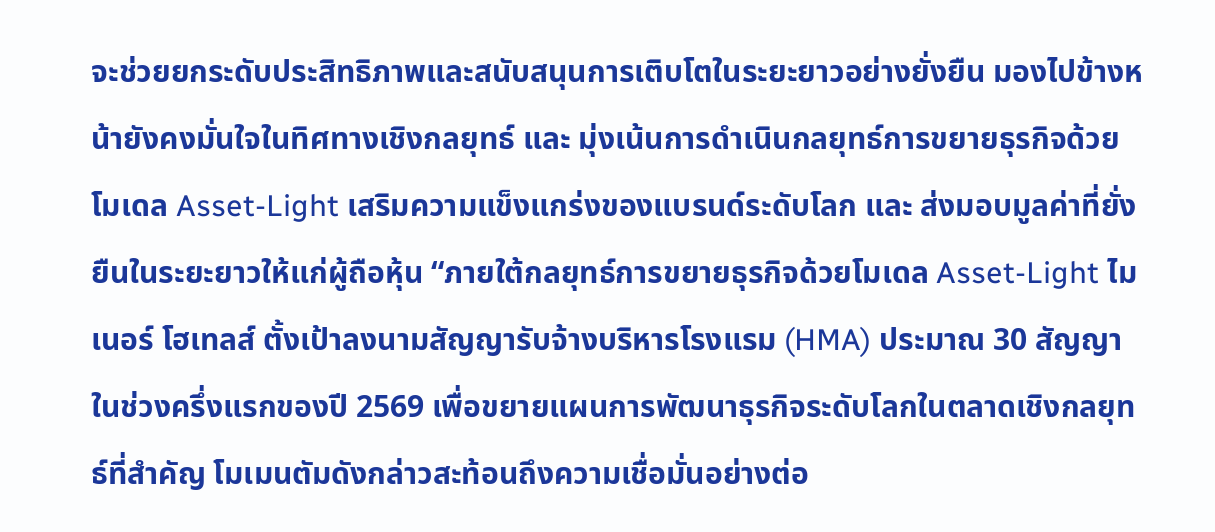จะช่วยยกระดับประสิทธิภาพและสนับสนุนการเติบโตในระยะยาวอย่างยั่งยืน มองไปข้างหน้ายังคงมั่นใจในทิศทางเชิงกลยุทธ์ และ มุ่งเน้นการดำเนินกลยุทธ์การขยายธุรกิจด้วยโมเดล Asset-Light เสริมความแข็งแกร่งของแบรนด์ระดับโลก และ ส่งมอบมูลค่าที่ยั่งยืนในระยะยาวให้แก่ผู้ถือหุ้น “ภายใต้กลยุทธ์การขยายธุรกิจด้วยโมเดล Asset-Light ไมเนอร์ โฮเทลส์ ตั้งเป้าลงนามสัญญารับจ้างบริหารโรงแรม (HMA) ประมาณ 30 สัญญาในช่วงครึ่งแรกของปี 2569 เพื่อขยายแผนการพัฒนาธุรกิจระดับโลกในตลาดเชิงกลยุทธ์ที่สำคัญ โมเมนตัมดังกล่าวสะท้อนถึงความเชื่อมั่นอย่างต่อ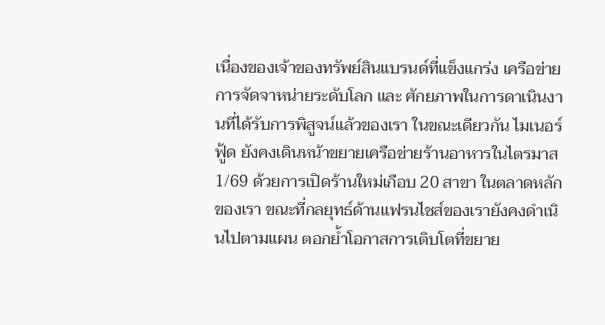เนื่องของเจ้าของทรัพย์สินแบรนด์ที่แข็งแกร่ง เครือข่ายการจัดจาหน่ายระดับโลก และ ศักยภาพในการดาเนินงานที่ได้รับการพิสูจน์แล้วของเรา ในขณะเดียวกัน ไมเนอร์ ฟู้ด ยังคงเดินหน้าขยายเครือข่ายร้านอาหารในไตรมาส 1/69 ด้วยการเปิดร้านใหม่เกือบ 20 สาขา ในตลาดหลักของเรา ขณะที่กลยุทธ์ด้านแฟรนไชส์ของเรายังคงดำเนินไปตามแผน ตอกย้ำโอกาสการเติบโตที่ขยาย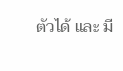ตัวได้ และ มี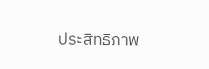ประสิทธิภาพ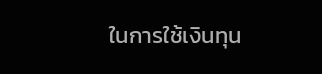ในการใช้เงินทุน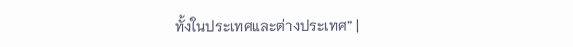ทั้งในประเทศและต่างประเทศ” |